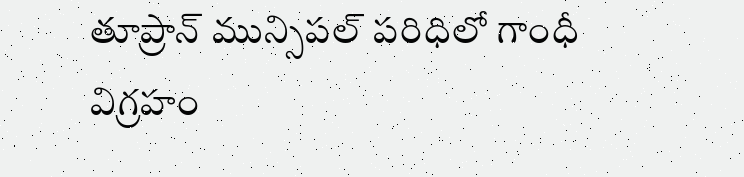తూప్రాన్ మున్సిపల్ పరిధిలో గాంధీ విగ్రహం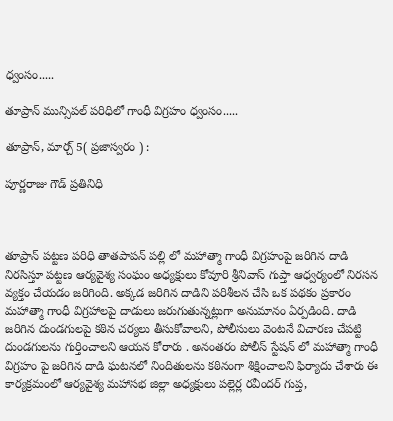ధ్వంసం.....

తూప్రాన్ మున్సిపల్ పరిధిలో గాంధీ విగ్రహం ధ్వంసం.....

తూప్రాన్, మార్చ్ 5( ప్రజాస్వరం ) :

పూర్ణరాజు గౌడ్ ప్రతినిధి



తూప్రాన్ పట్టణ పరిధి తాతపాపన్ పల్లి లో మహాత్మా గాంధీ విగ్రహంపై జరిగిన దాడి నిరసిస్తూ పట్టణ ఆర్యవైశ్య సంఘం అధ్యక్షులు కోవూరి శ్రీనివాస్ గుప్తా ఆధ్వర్యంలో నిరసన వ్యక్తం చేయడం జరిగింది. అక్కడ జరిగిన దాడిని పరిశీలన చేసి ఒక పథకం ప్రకారం మహాత్మా గాంధీ విగ్రహాలపై దాడులు జరుగుతున్నట్లుగా అనుమానం ఏర్పడింది. దాడి జరిగిన దుండగులపై కఠిన చర్యలు తీసుకోవాలని, పోలీసులు వెంటనే విచారణ చేపట్టి దుండగులను గుర్తించాలని ఆయన కోరారు . అనంతరం పోలీస్ స్టేషన్ లో మహాత్మా గాంధీ విగ్రహం పై జరిగిన దాడి ఘటనలో నిందితులను కఠినంగా శిక్షించాలని ఫిర్యాదు చేశారు ఈ కార్యక్రమంలో ఆర్యవైశ్య మహాసభ జిల్లా అధ్యక్షులు పల్లెర్ల రవీందర్ గుప్త,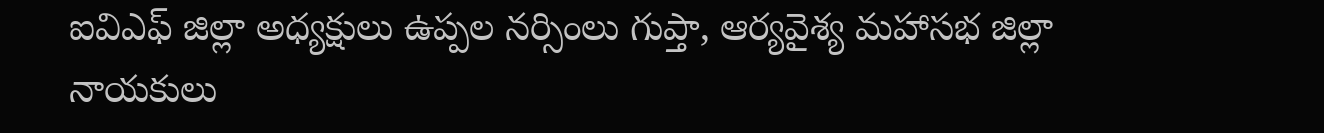ఐవిఎఫ్ జిల్లా అధ్యక్షులు ఉప్పల నర్సింలు గుప్తా, ఆర్యవైశ్య మహాసభ జిల్లా నాయకులు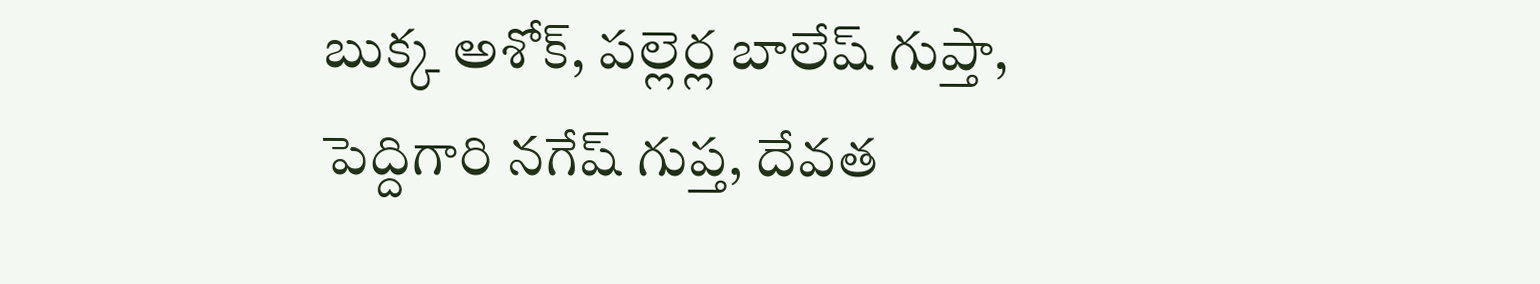బుక్క అశోక్, పల్లెర్ల బాలేష్ గుప్తా, పెద్దిగారి నగేష్ గుప్త, దేవత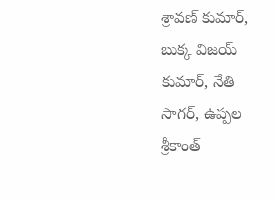శ్రావణ్ కుమార్, బుక్క విజయ్ కుమార్, నేతి సాగర్, ఉప్పల శ్రీకాంత్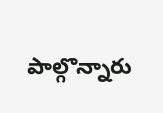పాల్గొన్నారు